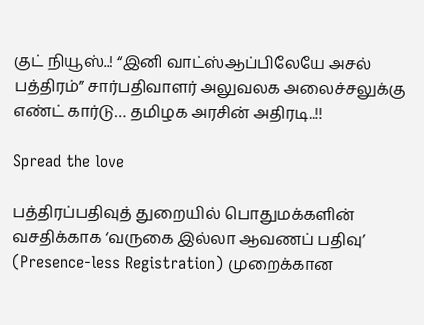குட் நியூஸ்..! “இனி வாட்ஸ்ஆப்பிலேயே அசல் பத்திரம்” சார்பதிவாளர் அலுவலக அலைச்சலுக்கு எண்ட் கார்டு… தமிழக அரசின் அதிரடி..!!

Spread the love

பத்திரப்பதிவுத் துறையில் பொதுமக்களின் வசதிக்காக ‘வருகை இல்லா ஆவணப் பதிவு’ (Presence-less Registration) முறைக்கான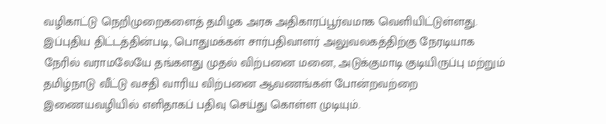வழிகாட்டு நெறிமுறைகளைத் தமிழக அரசு அதிகாரப்பூர்வமாக வெளியிட்டுள்ளது. இப்புதிய திட்டத்தின்படி, பொதுமக்கள் சார்பதிவாளர் அலுவலகத்திற்கு நேரடியாக நேரில் வராமலேயே தங்களது முதல் விற்பனை மனை, அடுக்குமாடி குடியிருப்பு மற்றும் தமிழ்நாடு வீட்டு வசதி வாரிய விற்பனை ஆவணங்கள் போன்றவற்றை இணையவழியில் எளிதாகப் பதிவு செய்து கொள்ள முடியும்.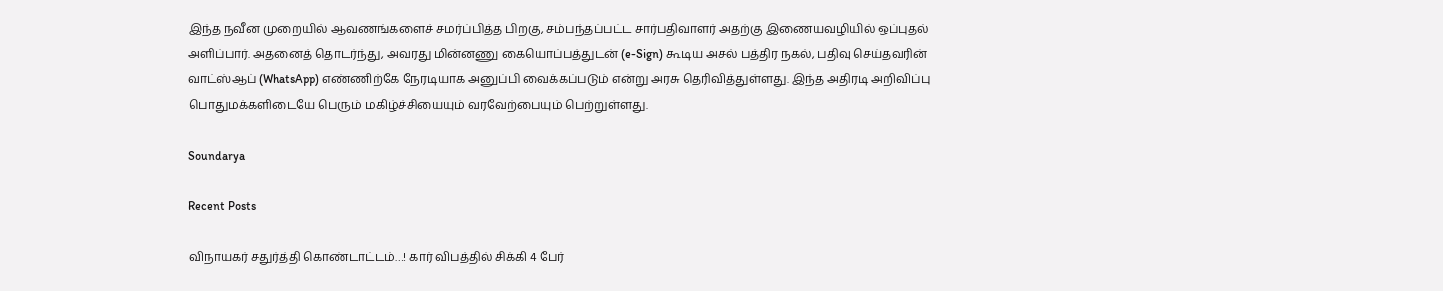இந்த நவீன முறையில் ஆவணங்களைச் சமர்ப்பித்த பிறகு, சம்பந்தப்பட்ட சார்பதிவாளர் அதற்கு இணையவழியில் ஒப்புதல் அளிப்பார். அதனைத் தொடர்ந்து, அவரது மின்னணு கையொப்பத்துடன் (e-Sign) கூடிய அசல் பத்திர நகல், பதிவு செய்தவரின் வாட்ஸ்ஆப் (WhatsApp) எண்ணிற்கே நேரடியாக அனுப்பி வைக்கப்படும் என்று அரசு தெரிவித்துள்ளது. இந்த அதிரடி அறிவிப்பு பொதுமக்களிடையே பெரும் மகிழ்ச்சியையும் வரவேற்பையும் பெற்றுள்ளது.

Soundarya

Recent Posts

விநாயகர் சதுர்த்தி கொண்டாட்டம்…! கார் விபத்தில் சிக்கி 4 பேர்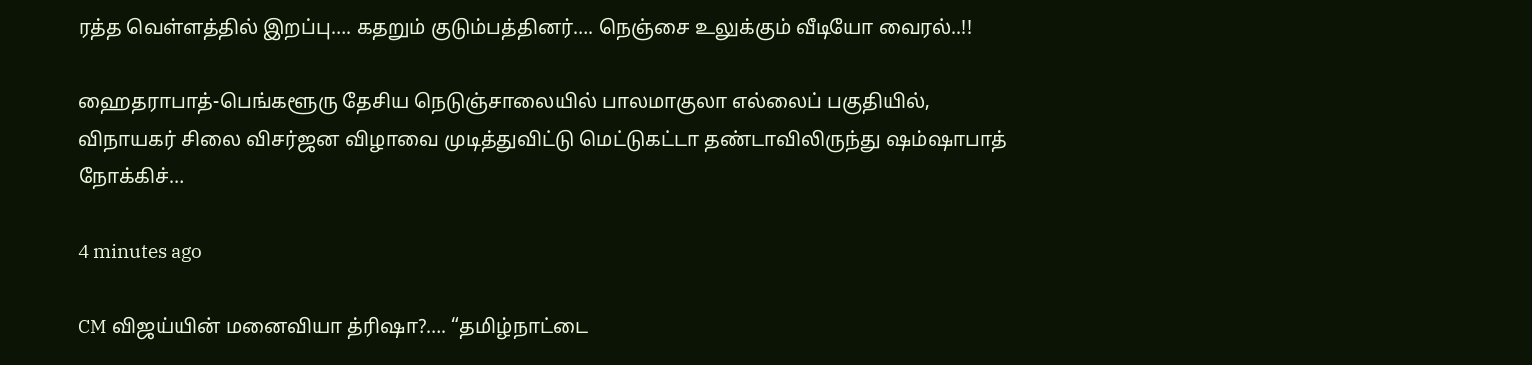ரத்த வெள்ளத்தில் இறப்பு…. கதறும் குடும்பத்தினர்…. நெஞ்சை உலுக்கும் வீடியோ வைரல்..!!

ஹைதராபாத்-பெங்களூரு தேசிய நெடுஞ்சாலையில் பாலமாகுலா எல்லைப் பகுதியில், விநாயகர் சிலை விசர்ஜன விழாவை முடித்துவிட்டு மெட்டுகட்டா தண்டாவிலிருந்து ஷம்ஷாபாத் நோக்கிச்…

4 minutes ago

CM விஜய்யின் மனைவியா த்ரிஷா?…. “தமிழ்நாட்டை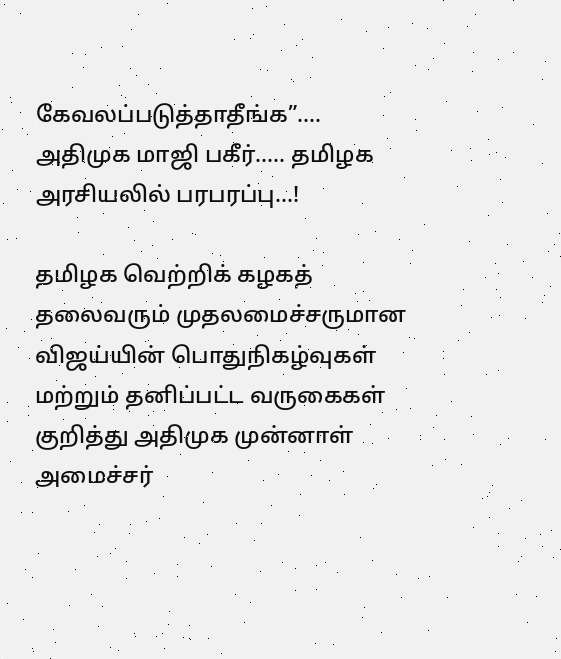கேவலப்படுத்தாதீங்க”…. அதிமுக மாஜி பகீர்….. தமிழக அரசியலில் பரபரப்பு…!

தமிழக வெற்றிக் கழகத் தலைவரும் முதலமைச்சருமான விஜய்யின் பொதுநிகழ்வுகள் மற்றும் தனிப்பட்ட வருகைகள் குறித்து அதிமுக முன்னாள் அமைச்சர்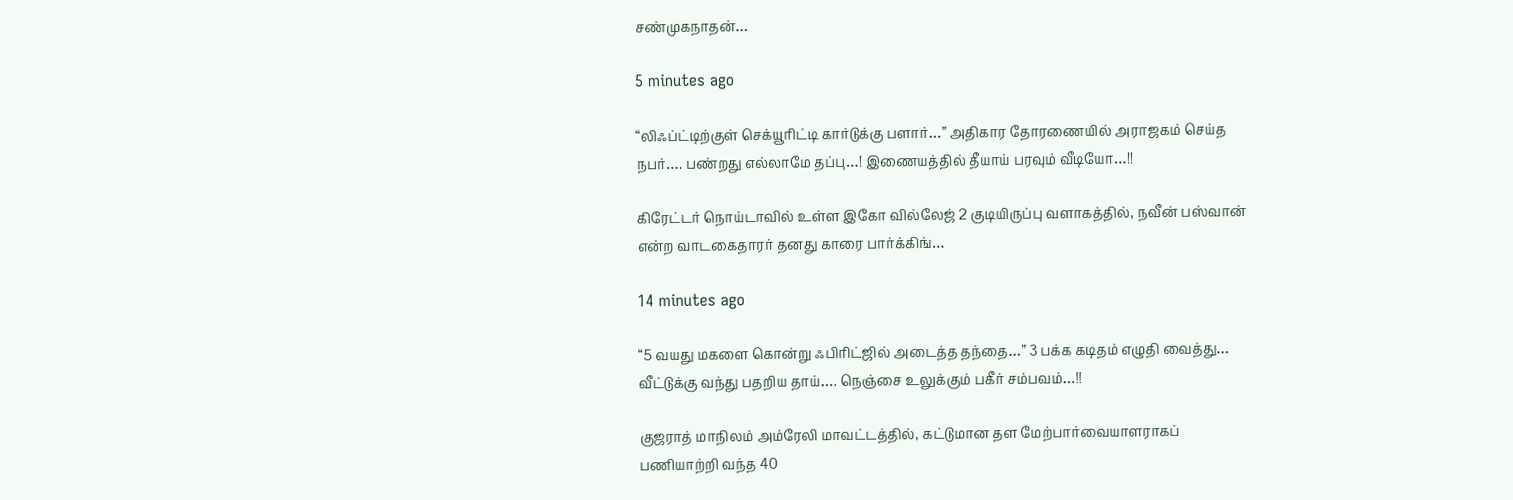சண்முகநாதன்…

5 minutes ago

“லிஃப்ட்டிற்குள் செக்யூரிட்டி கார்டுக்கு பளார்…” அதிகார தோரணையில் அராஜகம் செய்த நபர்…. பண்றது எல்லாமே தப்பு…! இணையத்தில் தீயாய் பரவும் வீடியோ…!!

கிரேட்டர் நொய்டாவில் உள்ள இகோ வில்லேஜ் 2 குடியிருப்பு வளாகத்தில், நவீன் பஸ்வான் என்ற வாடகைதாரர் தனது காரை பார்க்கிங்…

14 minutes ago

“5 வயது மகளை கொன்று ஃபிரிட்ஜில் அடைத்த தந்தை…” 3 பக்க கடிதம் எழுதி வைத்து… வீட்டுக்கு வந்து பதறிய தாய்…. நெஞ்சை உலுக்கும் பகீர் சம்பவம்…!!

குஜராத் மாநிலம் அம்ரேலி மாவட்டத்தில், கட்டுமான தள மேற்பார்வையாளராகப் பணியாற்றி வந்த 40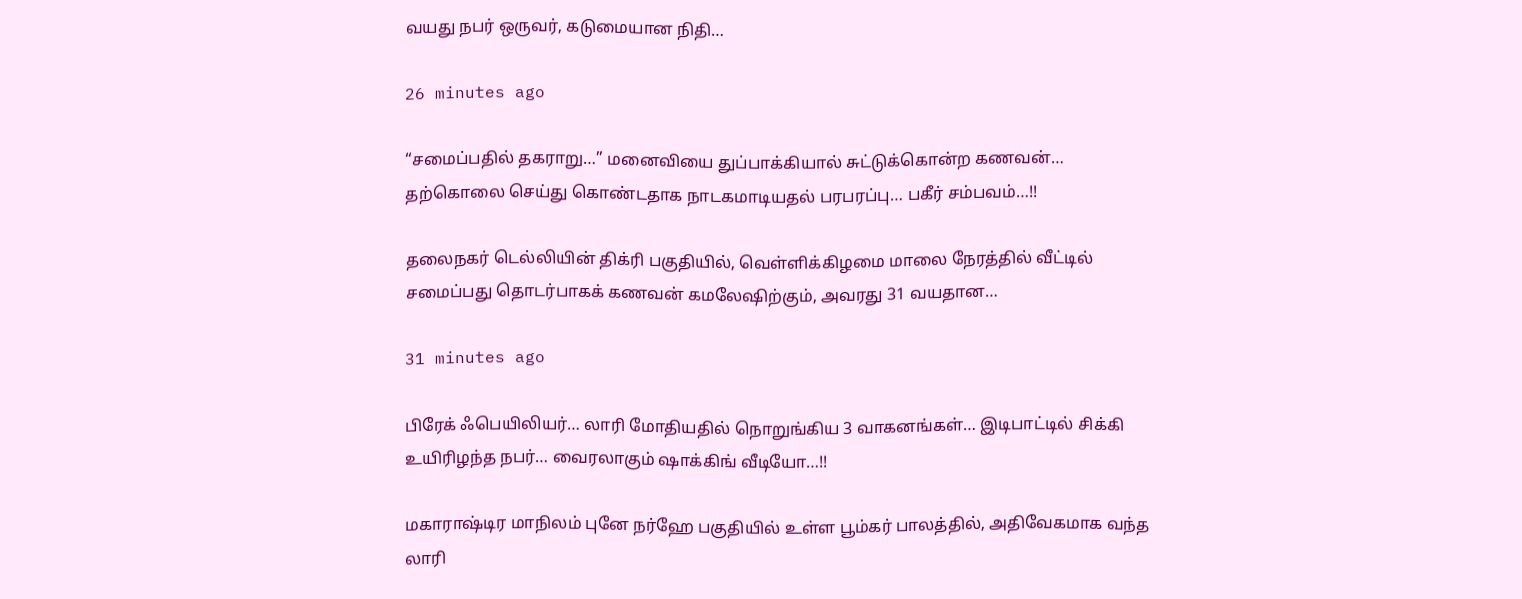வயது நபர் ஒருவர், கடுமையான நிதி…

26 minutes ago

“சமைப்பதில் தகராறு…” மனைவியை துப்பாக்கியால் சுட்டுக்கொன்ற கணவன்… தற்கொலை செய்து கொண்டதாக நாடகமாடியதல் பரபரப்பு… பகீர் சம்பவம்…!!

தலைநகர் டெல்லியின் திக்ரி பகுதியில், வெள்ளிக்கிழமை மாலை நேரத்தில் வீட்டில் சமைப்பது தொடர்பாகக் கணவன் கமலேஷிற்கும், அவரது 31 வயதான…

31 minutes ago

பிரேக் ஃபெயிலியர்… லாரி மோதியதில் நொறுங்கிய 3 வாகனங்கள்… இடிபாட்டில் சிக்கி உயிரிழந்த நபர்… வைரலாகும் ஷாக்கிங் வீடியோ…!!

மகாராஷ்டிர மாநிலம் புனே நர்ஹே பகுதியில் உள்ள பூம்கர் பாலத்தில், அதிவேகமாக வந்த லாரி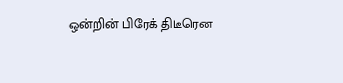ஒன்றின் பிரேக் திடீரென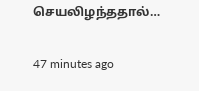செயலிழந்ததால்…

47 minutes ago